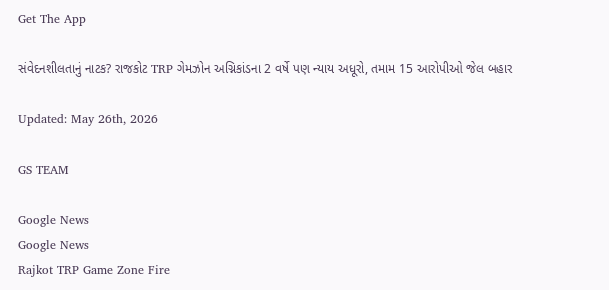Get The App

સંવેદનશીલતાનું નાટક? રાજકોટ TRP ગેમઝોન અગ્નિકાંડના 2 વર્ષે પણ ન્યાય અધૂરો, તમામ 15 આરોપીઓ જેલ બહાર

Updated: May 26th, 2026

GS TEAM

Google News
Google News
Rajkot TRP Game Zone Fire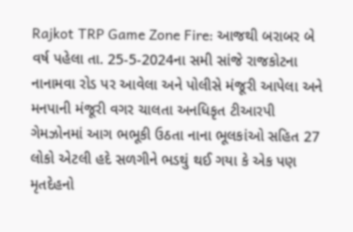Rajkot TRP Game Zone Fire: આજથી બરાબર બે વર્ષ પહેલા તા. 25-5-2024ના સમી સાંજે રાજકોટના નાનામવા રોડ પર આવેલા અને પોલીસે મંજૂરી આપેલા અને મનપાની મંજૂરી વગર ચાલતા અનધિકૃત ટીઆરપી ગેમઝોનમાં આગ ભભૂકી ઉઠતા નાના ભૂલકાંઓ સહિત 27 લોકો એટલી હદે સળગીને ભડથું થઈ ગયા કે એક પણ મૃતદેહનો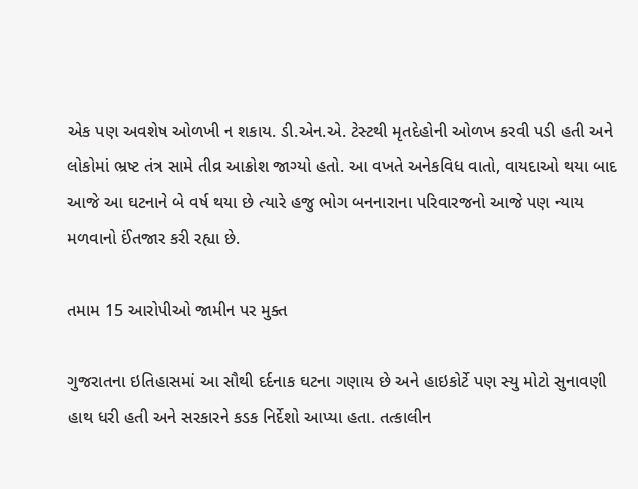એક પણ અવશેષ ઓળખી ન શકાય. ડી.એન.એ. ટેસ્ટથી મૃતદેહોની ઓળખ કરવી પડી હતી અને લોકોમાં ભ્રષ્ટ તંત્ર સામે તીવ્ર આક્રોશ જાગ્યો હતો. આ વખતે અનેકવિધ વાતો, વાયદાઓ થયા બાદ આજે આ ઘટનાને બે વર્ષ થયા છે ત્યારે હજુ ભોગ બનનારાના પરિવારજનો આજે પણ ન્યાય મળવાનો ઈંતજાર કરી રહ્યા છે.

તમામ 15 આરોપીઓ જામીન પર મુક્ત

ગુજરાતના ઇતિહાસમાં આ સૌથી દર્દનાક ઘટના ગણાય છે અને હાઇકોર્ટે પણ સ્યુ મોટો સુનાવણી હાથ ધરી હતી અને સરકારને કડક નિર્દેશો આપ્યા હતા. તત્કાલીન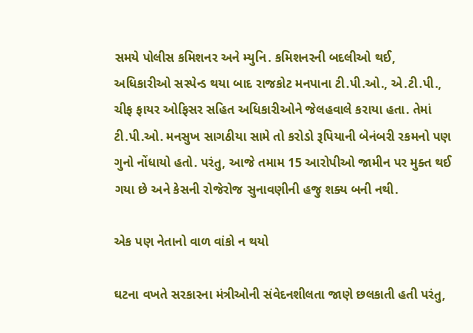સમયે પોલીસ કમિશનર અને મ્યુનિ. કમિશનરની બદલીઓ થઈ, અધિકારીઓ સસ્પેન્ડ થયા બાદ રાજકોટ મનપાના ટી.પી.ઓ., એ.ટી.પી., ચીફ ફાયર ઓફિસર સહિત અધિકારીઓને જેલહવાલે કરાયા હતા. તેમાં ટી.પી.ઓ. મનસુખ સાગઠીયા સામે તો કરોડો રૂપિયાની બેનંબરી રકમનો પણ ગુનો નોંધાયો હતો. પરંતુ, આજે તમામ 15 આરોપીઓ જામીન પર મુક્ત થઈ ગયા છે અને કેસની રોજેરોજ સુનાવણીની હજુ શક્ય બની નથી.

એક પણ નેતાનો વાળ વાંકો ન થયો

ઘટના વખતે સરકારના મંત્રીઓની સંવેદનશીલતા જાણે છલકાતી હતી પરંતુ,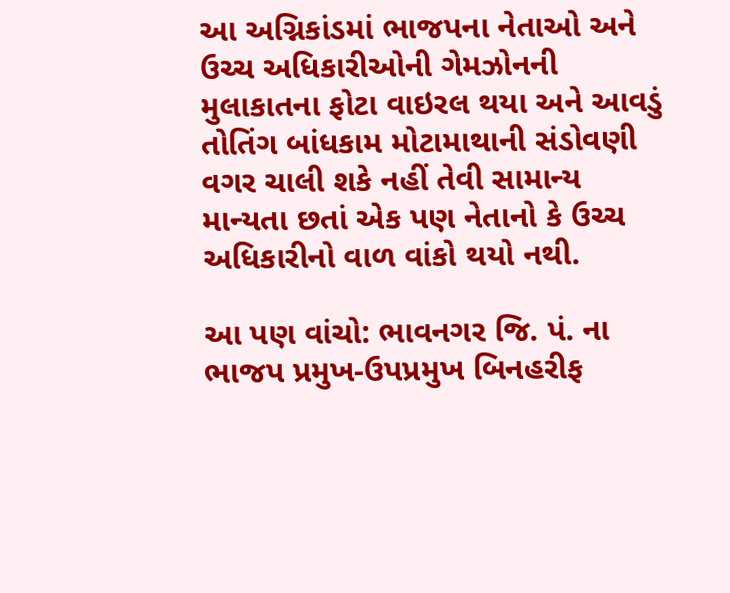આ અગ્નિકાંડમાં ભાજપના નેતાઓ અને ઉચ્ચ અધિકારીઓની ગેમઝોનની મુલાકાતના ફોટા વાઇરલ થયા અને આવડું તોતિંગ બાંધકામ મોટામાથાની સંડોવણી વગર ચાલી શકે નહીં તેવી સામાન્ય માન્યતા છતાં એક પણ નેતાનો કે ઉચ્ચ અધિકારીનો વાળ વાંકો થયો નથી.

આ પણ વાંચો: ભાવનગર જિ. પં. ના ભાજપ પ્રમુખ-ઉપપ્રમુખ બિનહરીફ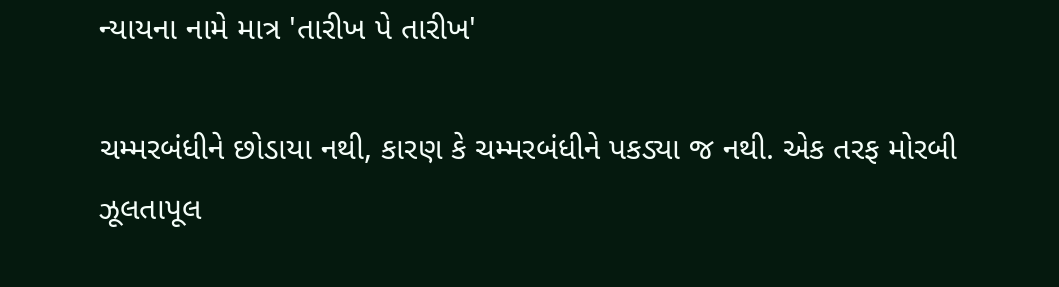ન્યાયના નામે માત્ર 'તારીખ પે તારીખ'

ચમ્મરબંધીને છોડાયા નથી, કારણ કે ચમ્મરબંધીને પકડ્યા જ નથી. એક તરફ મોરબી ઝૂલતાપૂલ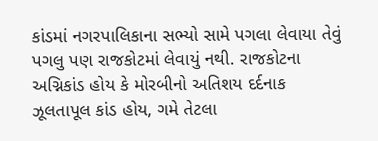કાંડમાં નગરપાલિકાના સભ્યો સામે પગલા લેવાયા તેવું પગલુ પણ રાજકોટમાં લેવાયું નથી. રાજકોટના અગ્નિકાંડ હોય કે મોરબીનો અતિશય દર્દનાક ઝૂલતાપૂલ કાંડ હોય, ગમે તેટલા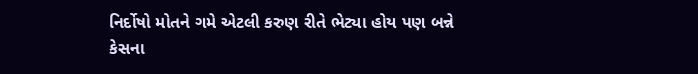નિર્દોષો મોતને ગમે એટલી કરુણ રીતે ભેટ્યા હોય પણ બન્ને કેસના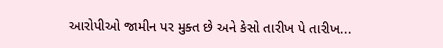આરોપીઓ જામીન પર મુક્ત છે અને કેસો તારીખ પે તારીખ...